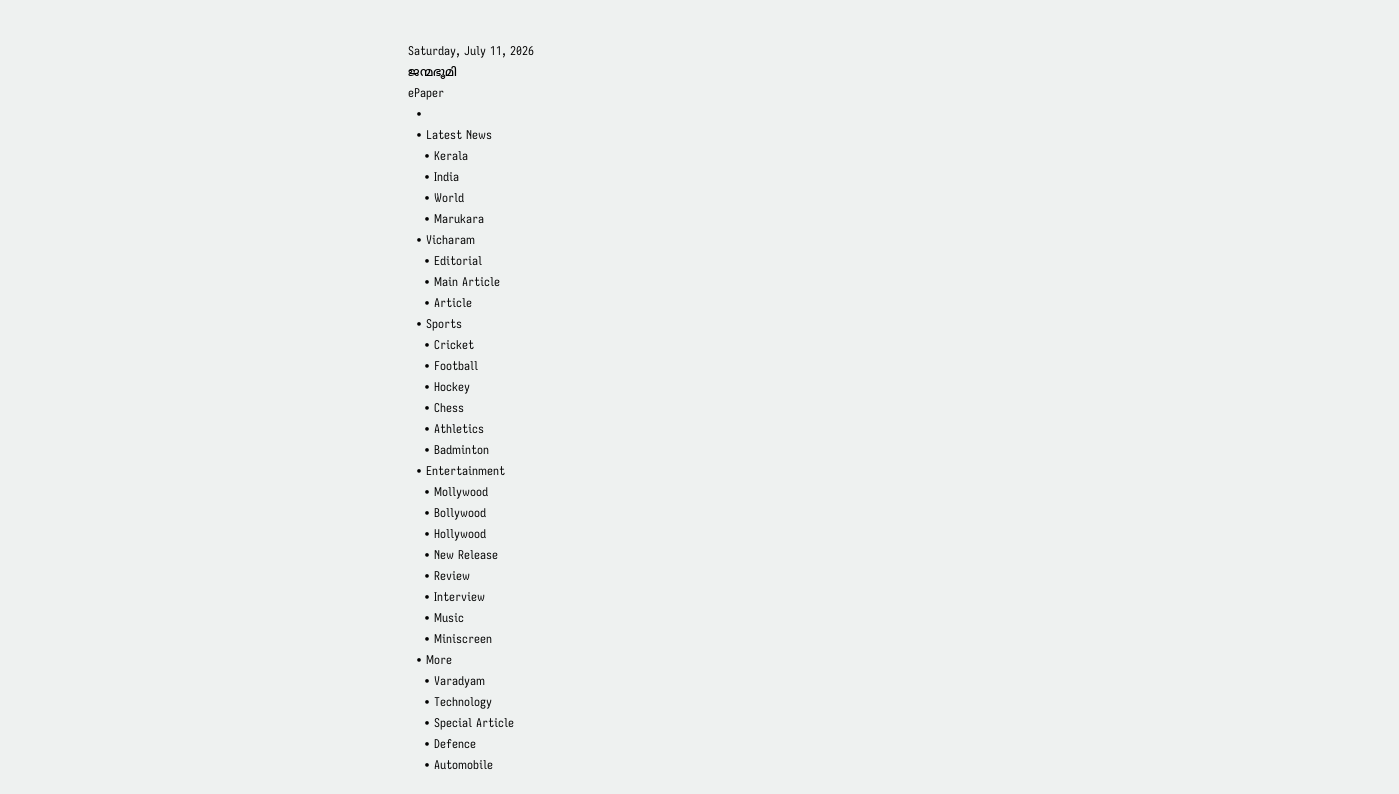Saturday, July 11, 2026
ജന്മഭൂമി
ePaper
  •
  • Latest News
    • Kerala
    • India
    • World
    • Marukara
  • Vicharam
    • Editorial
    • Main Article
    • Article
  • Sports
    • Cricket
    • Football
    • Hockey
    • Chess
    • Athletics
    • Badminton
  • Entertainment
    • Mollywood
    • Bollywood
    • Hollywood
    • New Release
    • Review
    • Interview
    • Music
    • Miniscreen
  • More
    • Varadyam
    • Technology
    • Special Article
    • Defence
    • Automobile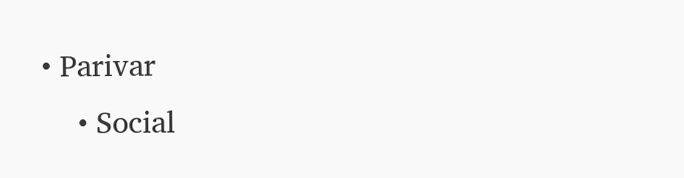• Parivar
    • Social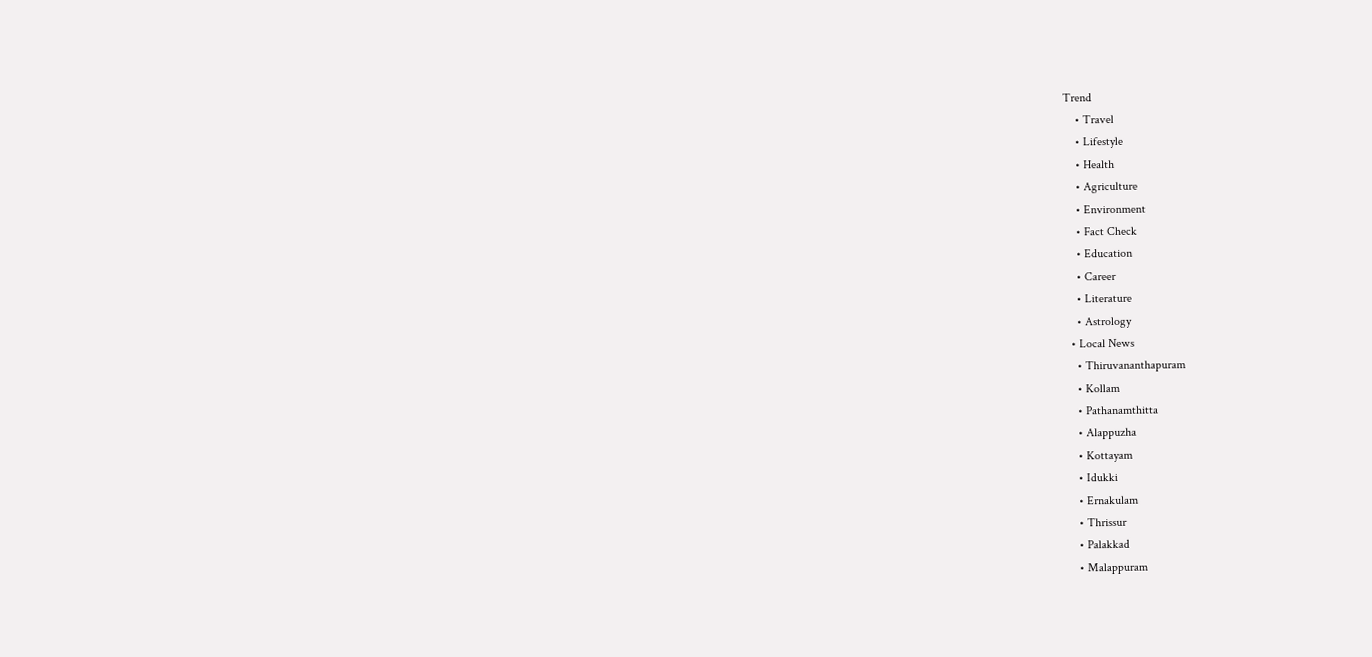Trend
    • Travel
    • Lifestyle
    • Health
    • Agriculture
    • Environment
    • Fact Check
    • Education
    • Career
    • Literature
    • Astrology
  • Local News
    • Thiruvananthapuram
    • Kollam
    • Pathanamthitta
    • Alappuzha
    • Kottayam
    • Idukki
    • Ernakulam
    • Thrissur
    • Palakkad
    • Malappuram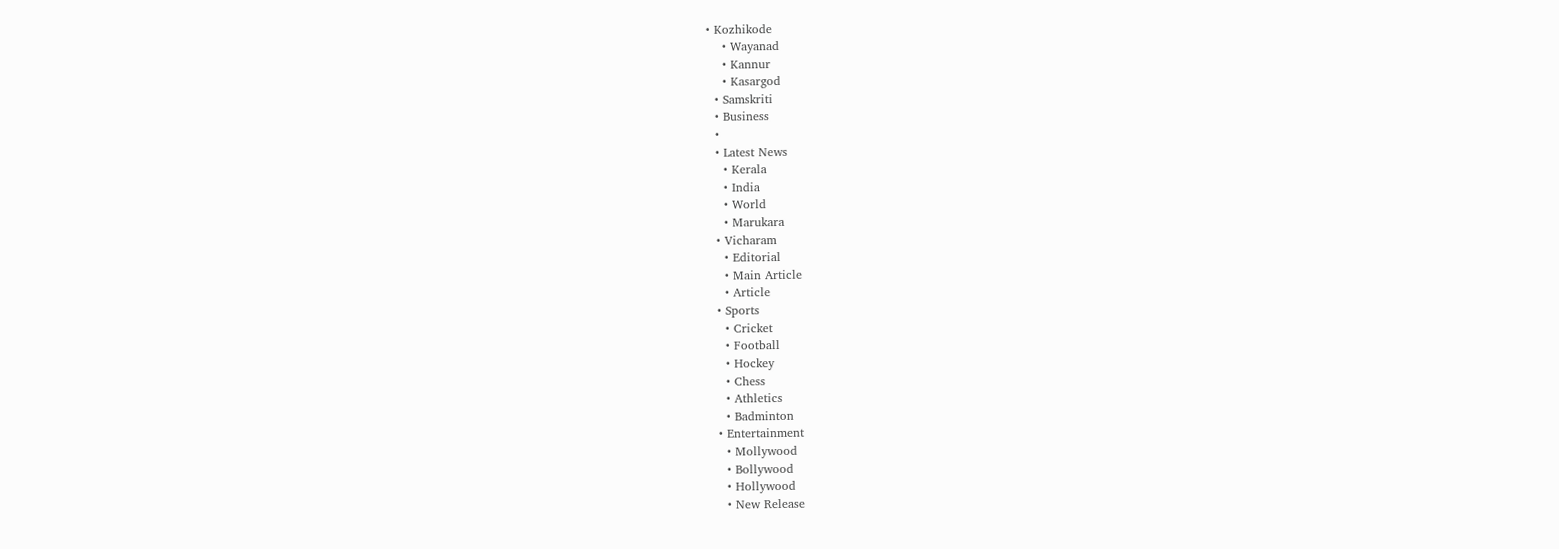• Kozhikode
    • Wayanad
    • Kannur
    • Kasargod
  • Samskriti
  • Business
  •
  • Latest News
    • Kerala
    • India
    • World
    • Marukara
  • Vicharam
    • Editorial
    • Main Article
    • Article
  • Sports
    • Cricket
    • Football
    • Hockey
    • Chess
    • Athletics
    • Badminton
  • Entertainment
    • Mollywood
    • Bollywood
    • Hollywood
    • New Release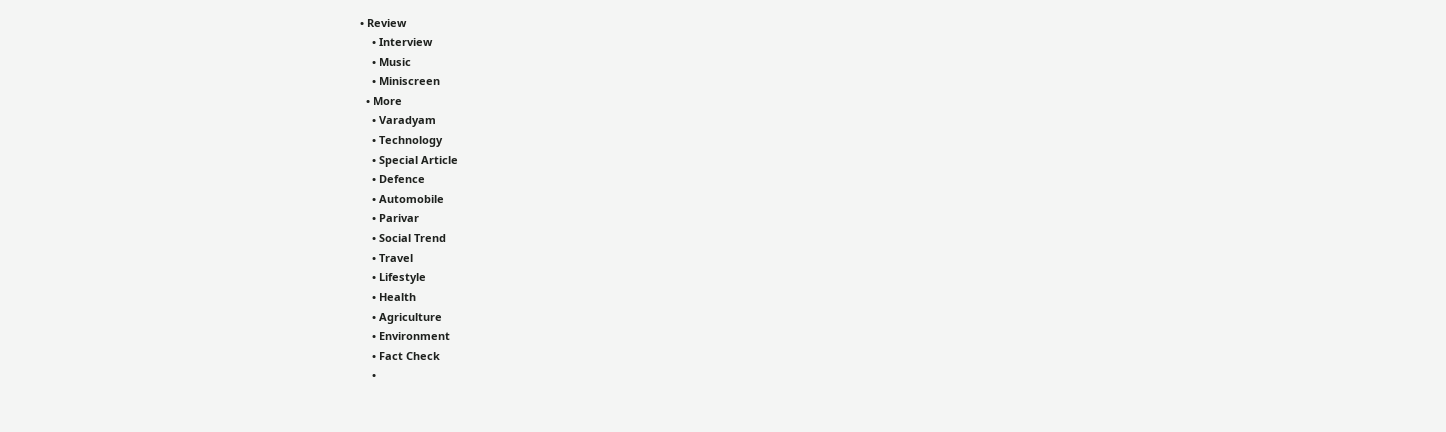• Review
    • Interview
    • Music
    • Miniscreen
  • More
    • Varadyam
    • Technology
    • Special Article
    • Defence
    • Automobile
    • Parivar
    • Social Trend
    • Travel
    • Lifestyle
    • Health
    • Agriculture
    • Environment
    • Fact Check
    •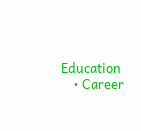Education
    • Career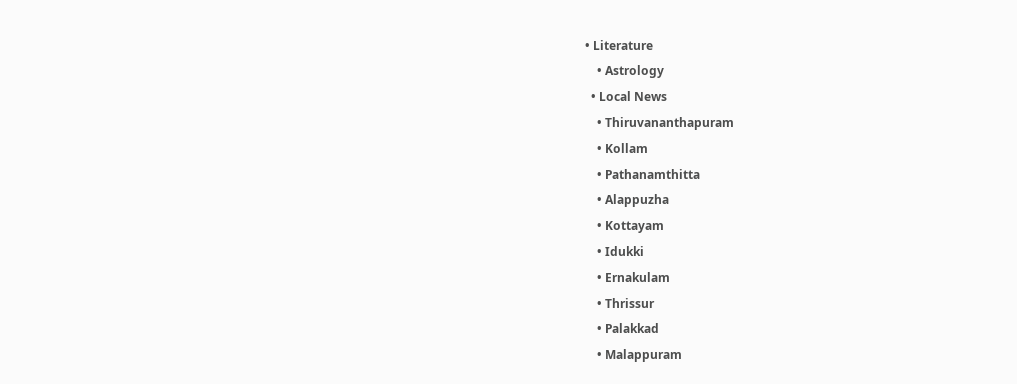• Literature
    • Astrology
  • Local News
    • Thiruvananthapuram
    • Kollam
    • Pathanamthitta
    • Alappuzha
    • Kottayam
    • Idukki
    • Ernakulam
    • Thrissur
    • Palakkad
    • Malappuram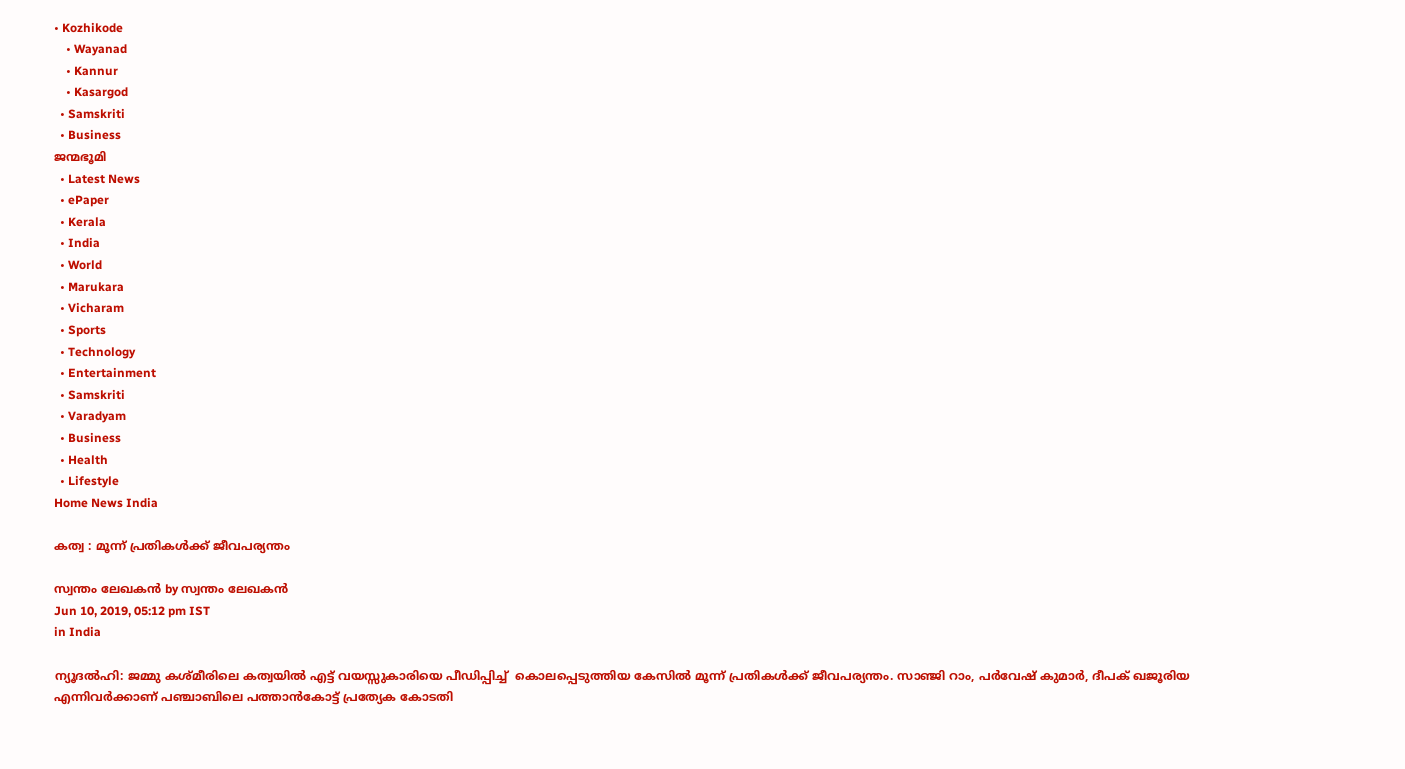• Kozhikode
    • Wayanad
    • Kannur
    • Kasargod
  • Samskriti
  • Business
ജന്മഭൂമി
  • Latest News
  • ePaper
  • Kerala
  • India
  • World
  • Marukara
  • Vicharam
  • Sports
  • Technology
  • Entertainment
  • Samskriti
  • Varadyam
  • Business
  • Health
  • Lifestyle
Home News India

കത്വ : മൂന്ന് പ്രതികള്‍ക്ക് ജീവപര്യന്തം

സ്വന്തം ലേഖകന്‍ by സ്വന്തം ലേഖകന്‍
Jun 10, 2019, 05:12 pm IST
in India

ന്യൂദല്‍ഹി: ജമ്മു കശ്മീരിലെ കത്വയില്‍ എട്ട് വയസ്സുകാരിയെ പീഡിപ്പിച്ച്  കൊലപ്പെടുത്തിയ കേസില്‍ മൂന്ന് പ്രതികള്‍ക്ക് ജീവപര്യന്തം. സാഞ്ജി റാം, പര്‍വേഷ് കുമാര്‍, ദീപക് ഖജൂരിയ എന്നിവര്‍ക്കാണ് പഞ്ചാബിലെ പത്താന്‍കോട്ട് പ്രത്യേക കോടതി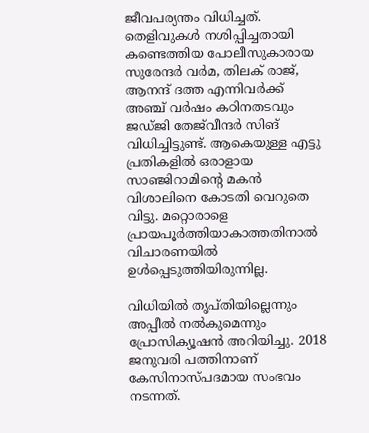ജീവപര്യന്തം വിധിച്ചത്. തെളിവുകള്‍ നശിപ്പിച്ചതായി കണ്ടെത്തിയ പോലീസുകാരായ സുരേന്ദര്‍ വര്‍മ, തിലക് രാജ്, ആനന്ദ് ദത്ത എന്നിവര്‍ക്ക് അഞ്ച് വര്‍ഷം കഠിനതടവും ജഡ്ജി തേജ്‌വീന്ദര്‍ സിങ് വിധിച്ചിട്ടുണ്ട്. ആകെയുള്ള എട്ടു പ്രതികളില്‍ ഒരാളായ സാഞ്ജിറാമിന്റെ മകന്‍ വിശാലിനെ കോടതി വെറുതെ വിട്ടു. മറ്റൊരാളെ പ്രായപൂര്‍ത്തിയാകാത്തതിനാല്‍ വിചാരണയില്‍ ഉള്‍പ്പെടുത്തിയിരുന്നില്ല.

വിധിയില്‍ തൃപ്തിയില്ലെന്നും അപ്പീല്‍ നല്‍കുമെന്നും പ്രോസിക്യൂഷന്‍ അറിയിച്ചു. 2018 ജനുവരി പത്തിനാണ് കേസിനാസ്പദമായ സംഭവം നടന്നത്.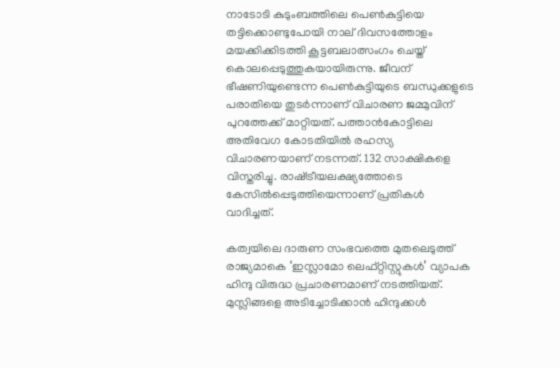നാടോടി കുടുംബത്തിലെ പെണ്‍കുട്ടിയെ തട്ടിക്കൊണ്ടുപോയി നാല് ദിവസത്തോളം മയക്കിക്കിടത്തി കൂട്ടബലാത്സംഗം ചെയ്ത് കൊലപ്പെടുത്തുകയായിരുന്നു. ജീവന് ഭീഷണിയുണ്ടെന്ന പെണ്‍കുട്ടിയുടെ ബന്ധുക്കളുടെ പരാതിയെ തുടര്‍ന്നാണ് വിചാരണ ജമ്മുവിന് പുറത്തേക്ക് മാറ്റിയത്. പത്താന്‍കോട്ടിലെ അതിവേഗ കോടതിയില്‍ രഹസ്യ വിചാരണയാണ് നടന്നത്. 132 സാക്ഷികളെ വിസ്തരിച്ചു. രാഷ്‌ട്രീയലക്ഷ്യത്തോടെ കേസില്‍പ്പെടുത്തിയെന്നാണ് പ്രതികള്‍ വാദിച്ചത്.

കത്വയിലെ ദാരുണ സംഭവത്തെ മുതലെടുത്ത് രാജ്യമാകെ ‘ഇസ്ലാമോ ലെഫ്റ്റിസ്റ്റുകള്‍’ വ്യാപക ഹിന്ദു വിരുദ്ധ പ്രചാരണമാണ് നടത്തിയത്. മുസ്ലിങ്ങളെ അടിച്ചോടിക്കാന്‍ ഹിന്ദുക്കള്‍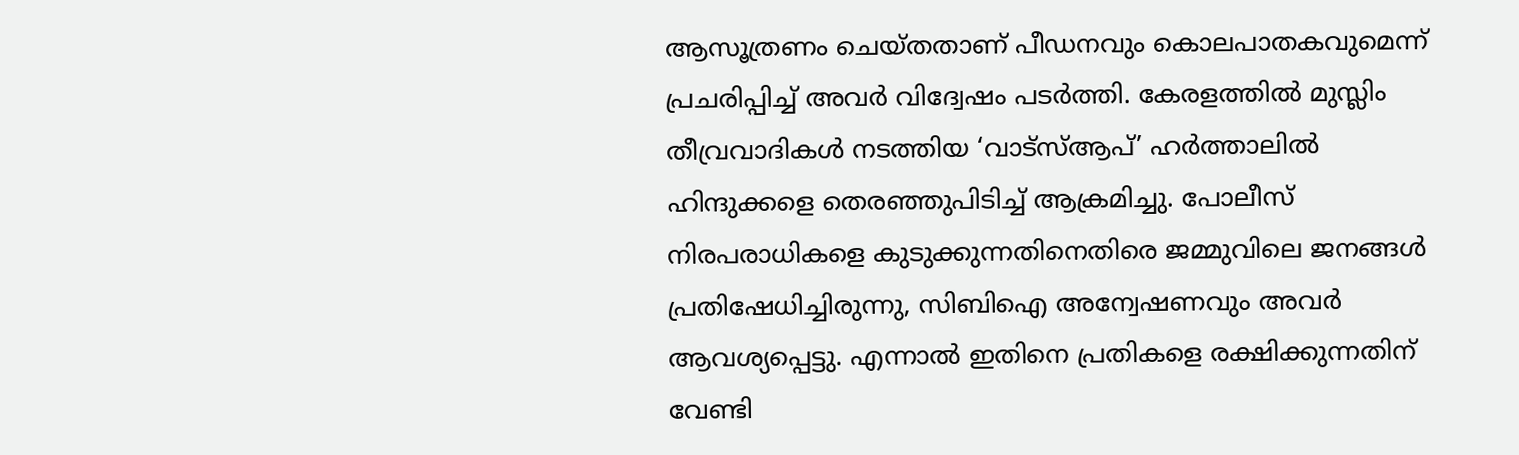ആസൂത്രണം ചെയ്തതാണ് പീഡനവും കൊലപാതകവുമെന്ന് പ്രചരിപ്പിച്ച് അവര്‍ വിദ്വേഷം പടര്‍ത്തി. കേരളത്തില്‍ മുസ്ലിം തീവ്രവാദികള്‍ നടത്തിയ ‘വാട്‌സ്ആപ്’ ഹര്‍ത്താലില്‍ ഹിന്ദുക്കളെ തെരഞ്ഞുപിടിച്ച് ആക്രമിച്ചു. പോലീസ് നിരപരാധികളെ കുടുക്കുന്നതിനെതിരെ ജമ്മുവിലെ ജനങ്ങള്‍ പ്രതിഷേധിച്ചിരുന്നു, സിബിഐ അന്വേഷണവും അവര്‍ ആവശ്യപ്പെട്ടു. എന്നാല്‍ ഇതിനെ പ്രതികളെ രക്ഷിക്കുന്നതിന് വേണ്ടി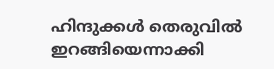ഹിന്ദുക്കള്‍ തെരുവില്‍ ഇറങ്ങിയെന്നാക്കി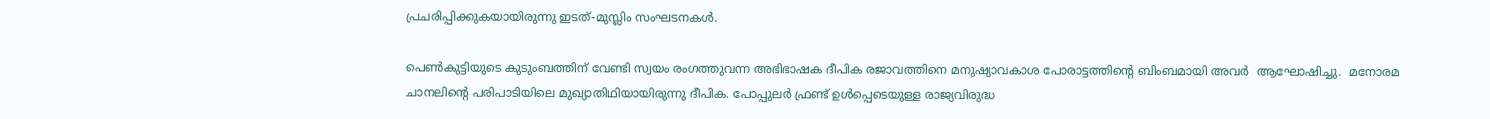പ്രചരിപ്പിക്കുകയായിരുന്നു ഇടത്-മുസ്ലിം സംഘടനകള്‍.

പെണ്‍കുട്ടിയുടെ കുടുംബത്തിന് വേണ്ടി സ്വയം രംഗത്തുവന്ന അഭിഭാഷക ദീപിക രജാവത്തിനെ മനുഷ്യാവകാശ പോരാട്ടത്തിന്റെ ബിംബമായി അവര്‍  ആഘോഷിച്ചു.  മനോരമ ചാനലിന്റെ പരിപാടിയിലെ മുഖ്യാതിഥിയായിരുന്നു ദീപിക. പോപ്പുലര്‍ ഫ്രണ്ട് ഉള്‍പ്പെടെയുള്ള രാജ്യവിരുദ്ധ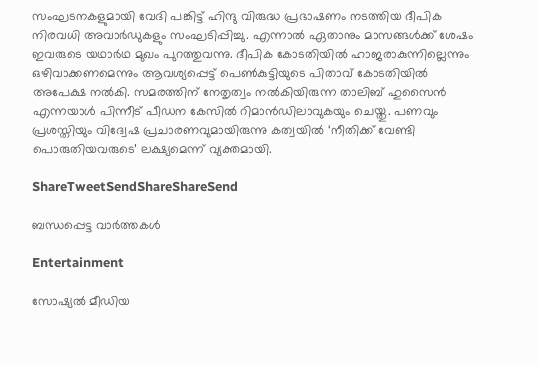സംഘടനകളുമായി വേദി പങ്കിട്ട് ഹിന്ദു വിരുദ്ധ പ്രഭാഷണം നടത്തിയ ദീപിക നിരവധി അവാര്‍ഡുകളും സംഘടിപ്പിച്ചു. എന്നാല്‍ ഏതാനും മാസങ്ങള്‍ക്ക് ശേഷം ഇവരുടെ യഥാര്‍ഥ മുഖം പുറത്തുവന്നു. ദീപിക കോടതിയില്‍ ഹാജരാകുന്നില്ലെന്നും ഒഴിവാക്കണമെന്നും ആവശ്യപ്പെട്ട് പെണ്‍കുട്ടിയുടെ പിതാവ് കോടതിയില്‍ അപേക്ഷ നല്‍കി. സമരത്തിന് നേതൃത്വം നല്‍കിയിരുന്ന താലിബ് ഹുസൈന്‍ എന്നയാള്‍ പിന്നീട് പീഡന കേസില്‍ റിമാന്‍ഡിലാവുകയും ചെയ്തു. പണവും പ്രശസ്തിയും വിദ്വേഷ പ്രചാരണവുമായിരുന്നു കത്വയില്‍ ‘നീതിക്ക് വേണ്ടി പൊരുതിയവരുടെ’ ലക്ഷ്യമെന്ന് വ്യക്തമായി.

ShareTweetSendShareShareSend

ബന്ധപ്പെട്ട വാര്‍ത്തകള്‍

Entertainment

സോഷ്യൽ മീഡിയ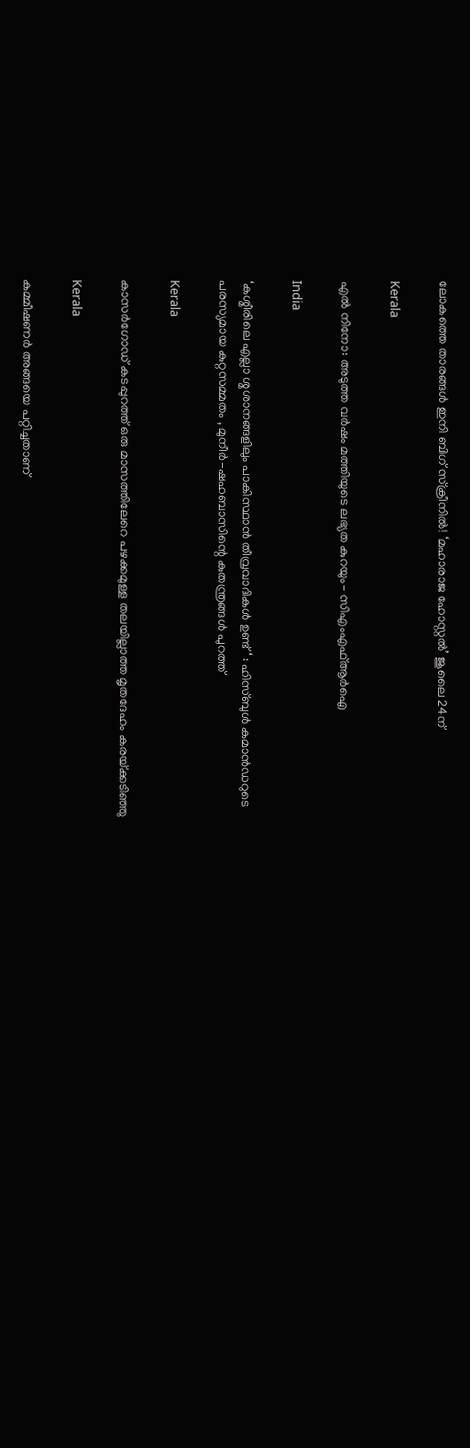ലോകത്തെ താരങ്ങള്‍ ഇനി ബിഗ് സ്ക്രീനിൽ! ‘മഹാരാജ ഹോസ്റ്റൽ’ ജൂലൈ 24ന്

Kerala

എല്‍ നിനോ: അടുത്ത വര്‍ഷം മത്തിയുടെ ലഭ്യത കുറയും- സിഎംഎഫ്ആര്‍ഐ

India

‘കശ്മീരിലെ എല്ലാ ശ്മശാനങ്ങളിലും പാകിസ്ഥാൻ തീവ്രവാദികൾ ഉണ്ട് ‘ : ഹിസ്ബുൾ കമാൻഡറുടെ പരസ്യമായ കുറ്റസമ്മതം , മുനീർ-ഷഹബാസിന്റെ കുതന്ത്രങ്ങൾ പുറത്ത്

Kerala

കാസർഗോഡ് കടപ്പുറത്ത് ഒരു മാസത്തിലേറെ പഴക്കമുള്ള തലയില്ലാത്ത മൃതദേഹം കരയ്‌ക്കടിഞ്ഞു

Kerala

കമ്മീഷണർ അങ്ങയെ പറ്റിച്ചതാണ്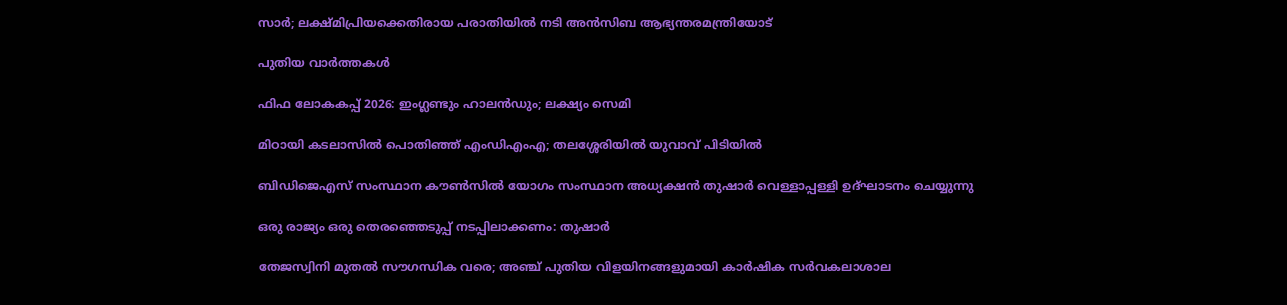സാർ; ലക്ഷ്മിപ്രിയക്കെതിരായ പരാതിയിൽ നടി അൻസിബ ആഭ്യന്തരമന്ത്രിയോട്‌

പുതിയ വാര്‍ത്തകള്‍

ഫിഫ ലോകകപ്പ് 2026: ഇംഗ്ലണ്ടും ഹാലന്‍ഡും; ലക്ഷ്യം സെമി

മിഠായി കടലാസില്‍ പൊതിഞ്ഞ് എംഡിഎംഎ; തലശ്ശേരിയില്‍ യുവാവ് പിടിയില്‍

ബിഡിജെഎസ് സംസ്ഥാന കൗണ്‍സില്‍ യോഗം സംസ്ഥാന അധ്യക്ഷന്‍ തുഷാര്‍ വെള്ളാപ്പള്ളി ഉദ്ഘാടനം ചെയ്യുന്നു

ഒരു രാജ്യം ഒരു തെരഞ്ഞെടുപ്പ് നടപ്പിലാക്കണം: തുഷാര്‍

തേജസ്വിനി മുതല്‍ സൗഗന്ധിക വരെ; അഞ്ച് പുതിയ വിളയിനങ്ങളുമായി കാര്‍ഷിക സര്‍വകലാശാല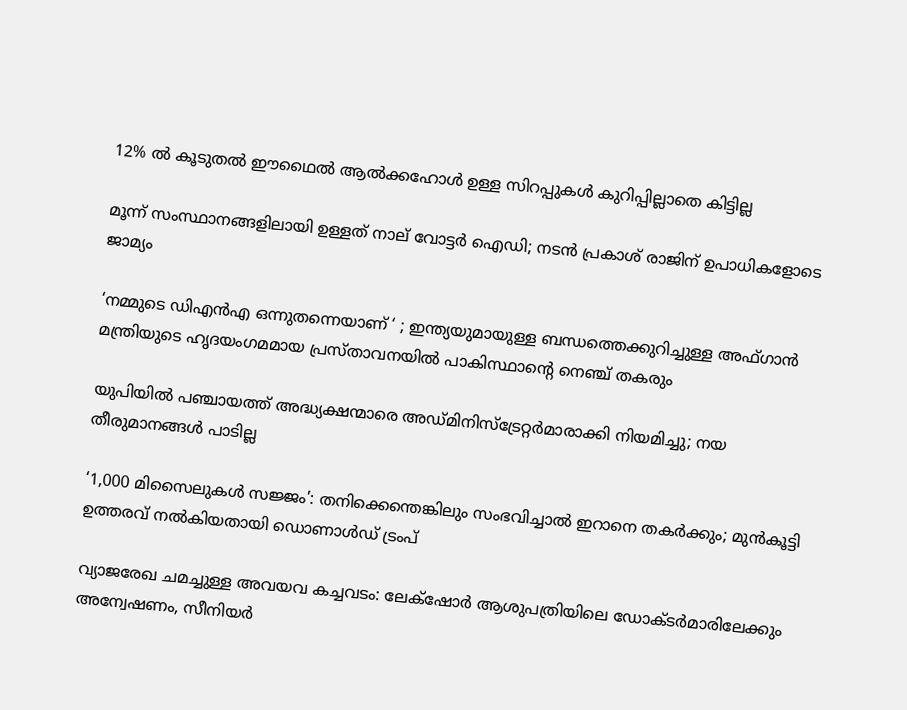12% ൽ കൂടുതൽ ഈഥൈൽ ആൽക്കഹോൾ ഉള്ള സിറപ്പുകൾ കുറിപ്പില്ലാതെ കിട്ടില്ല

മൂന്ന് സംസ്ഥാനങ്ങളിലായി ഉള്ളത് നാല് വോട്ടർ ഐഡി; നടൻ പ്രകാശ് രാജിന് ഉപാധികളോടെ ജാമ്യം

‘നമ്മുടെ ഡിഎൻഎ ഒന്നുതന്നെയാണ് ‘ ; ഇന്ത്യയുമായുള്ള ബന്ധത്തെക്കുറിച്ചുള്ള അഫ്ഗാൻ മന്ത്രിയുടെ ഹൃദയംഗമമായ പ്രസ്താവനയിൽ പാകിസ്ഥാന്റെ നെഞ്ച് തകരും

യുപിയിൽ പഞ്ചായത്ത് അദ്ധ്യക്ഷന്മാരെ അഡ്മിനിസ്‌ട്രേറ്റർമാരാക്കി നിയമിച്ചു; നയ തീരുമാനങ്ങൾ പാടില്ല

‘1,000 മിസൈലുകൾ സജ്ജം’: തനിക്കെന്തെങ്കിലും സംഭവിച്ചാൽ ഇറാനെ തകർക്കും; മുൻകൂട്ടി ഉത്തരവ് നൽകിയതായി ഡൊണാൾഡ് ട്രംപ്

വ്യാജരേഖ ചമച്ചുള്ള അവയവ കച്ചവടം: ലേക്‌ഷോര്‍ ആശുപത്രിയിലെ ഡോക്ടര്‍മാരിലേക്കും അന്വേഷണം, സീനിയര്‍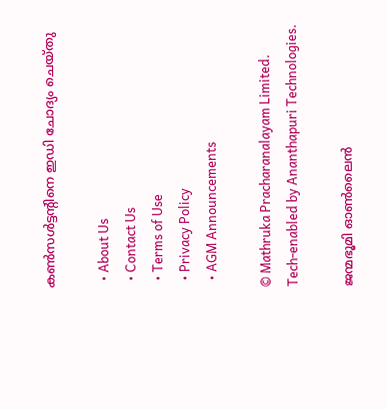കണ്‍സള്‍ട്ടന്റിനെ ഇഡി ചോദ്യം ചെയ്തു

  • About Us
  • Contact Us
  • Terms of Use
  • Privacy Policy
  • AGM Announcements

© Mathruka Pracharanalayam Limited.
Tech-enabled by Ananthapuri Technologies.

ജന്മഭൂമി ഓണ്‍ലൈന്‍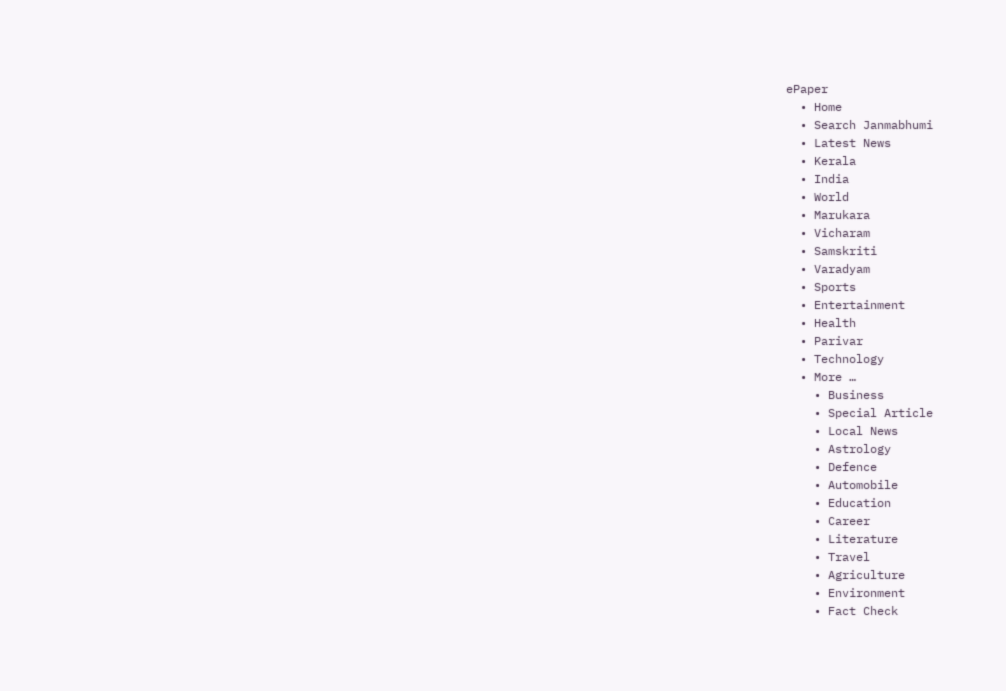ePaper
  • Home
  • Search Janmabhumi
  • Latest News
  • Kerala
  • India
  • World
  • Marukara
  • Vicharam
  • Samskriti
  • Varadyam
  • Sports
  • Entertainment
  • Health
  • Parivar
  • Technology
  • More …
    • Business
    • Special Article
    • Local News
    • Astrology
    • Defence
    • Automobile
    • Education
    • Career
    • Literature
    • Travel
    • Agriculture
    • Environment
    • Fact Check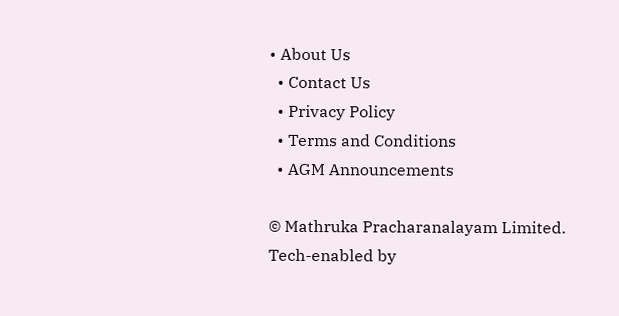• About Us
  • Contact Us
  • Privacy Policy
  • Terms and Conditions
  • AGM Announcements

© Mathruka Pracharanalayam Limited.
Tech-enabled by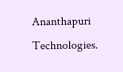Ananthapuri Technologies.